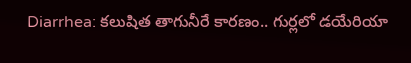Diarrhea: కలుషిత తాగునీరే కారణం.. గుర్లలో డయేరియా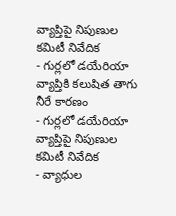వ్యాప్తిపై నిపుణుల కమిటీ నివేదిక
- గుర్లలో డయేరియా వ్యాప్తికి కలుషిత తాగు నీరే కారణం
- గుర్లలో డయేరియా వ్యాప్తిపై నిపుణుల కమిటీ నివేదిక
- వ్యాధుల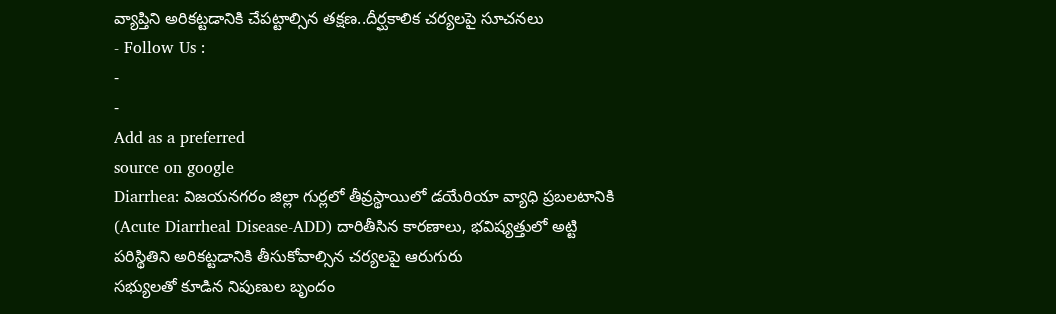వ్యాప్తిని అరికట్టడానికి చేపట్టాల్సిన తక్షణ..దీర్ఘకాలిక చర్యలపై సూచనలు
- Follow Us :
-
-
Add as a preferred
source on google
Diarrhea: విజయనగరం జిల్లా గుర్లలో తీవ్రస్థాయిలో డయేరియా వ్యాధి ప్రబలటానికి (Acute Diarrheal Disease-ADD) దారితీసిన కారణాలు, భవిష్యత్తులో అట్టి పరిస్థితిని అరికట్టడానికి తీసుకోవాల్సిన చర్యలపై ఆరుగురు
సభ్యులతో కూడిన నిపుణుల బృందం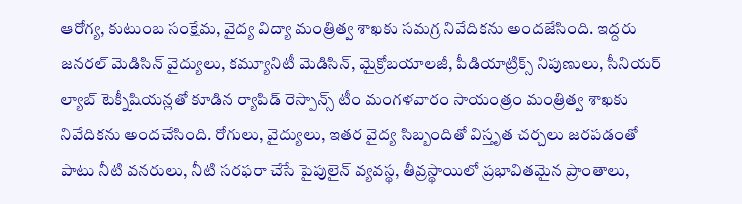ఆరోగ్య, కుటుంబ సంక్షేమ, వైద్య విద్యా మంత్రిత్వ శాఖకు సమగ్ర నివేదికను అందజేసింది. ఇద్దరు జనరల్ మెడిసిన్ వైద్యులు, కమ్యూనిటీ మెడిసిన్, మైక్రోబయాలజీ, పీడియాట్రిక్స్ నిపుణులు, సీనియర్ ల్యాబ్ టెక్నీషియన్లతో కూడిన ర్యాపిడ్ రెస్పాన్స్ టీం మంగళవారం సాయంత్రం మంత్రిత్వ శాఖకు నివేదికను అందచేసింది. రోగులు, వైద్యులు, ఇతర వైద్య సిబ్బందితో విస్తృత చర్చలు జరపడంతో పాటు నీటి వనరులు, నీటి సరఫరా చేసే పైపులైన్ వ్యవస్థ, తీవ్రస్థాయిలో ప్రభావితమైన ప్రాంతాలు,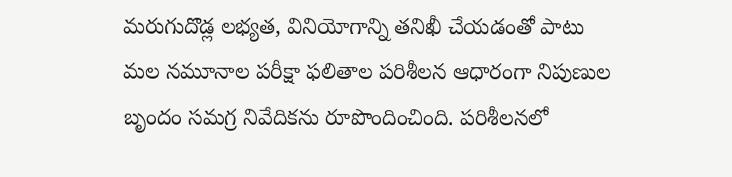మరుగుదొడ్ల లభ్యత, వినియోగాన్ని తనిఖీ చేయడంతో పాటు మల నమూనాల పరీక్షా ఫలితాల పరిశీలన ఆధారంగా నిపుణుల బృందం సమగ్ర నివేదికను రూపొందించింది. పరిశీలనలో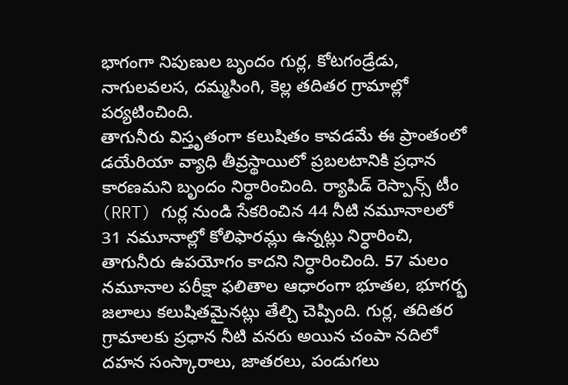భాగంగా నిపుణుల బృందం గుర్ల, కోటగండ్రేడు, నాగులవలస, దమ్మసింగి, కెల్ల తదితర గ్రామాల్లో పర్యటించింది.
తాగునీరు విస్తృతంగా కలుషితం కావడమే ఈ ప్రాంతంలో డయేరియా వ్యాధి తీవ్రస్థాయిలో ప్రబలటానికి ప్రధాన కారణమని బృందం నిర్ధారించింది. ర్యాపిడ్ రెస్పాన్స్ టీం (RRT) గుర్ల నుండి సేకరించిన 44 నీటి నమూనాలలో 31 నమూనాల్లో కోలిఫారమ్లు ఉన్నట్లు నిర్ధారించి, తాగునీరు ఉపయోగం కాదని నిర్ధారించింది. 57 మలం నమూనాల పరీక్షా ఫలితాల ఆధారంగా భూతల, భూగర్భ జలాలు కలుషితమైనట్లు తేల్చి చెప్పింది. గుర్ల, తదితర గ్రామాలకు ప్రధాన నీటి వనరు అయిన చంపా నదిలో దహన సంస్కారాలు, జాతరలు, పండుగలు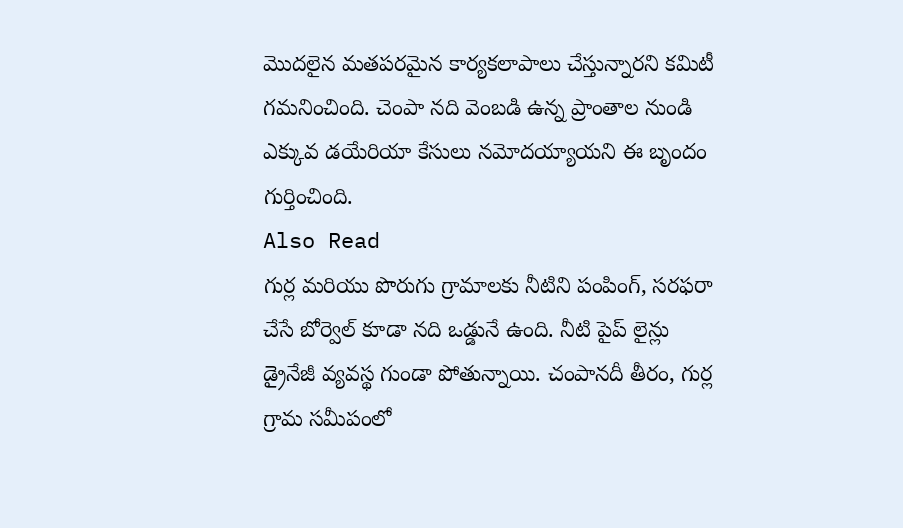మొదలైన మతపరమైన కార్యకలాపాలు చేస్తున్నారని కమిటీ గమనించింది. చెంపా నది వెంబడి ఉన్న ప్రాంతాల నుండి ఎక్కువ డయేరియా కేసులు నమోదయ్యాయని ఈ బృందం గుర్తించింది.
Also Read
గుర్ల మరియు పొరుగు గ్రామాలకు నీటిని పంపింగ్, సరఫరా చేసే బోర్వెల్ కూడా నది ఒడ్డునే ఉంది. నీటి పైప్ లైన్లు డ్రైనేజీ వ్యవస్థ గుండా పోతున్నాయి. చంపానదీ తీరం, గుర్ల గ్రామ సమీపంలో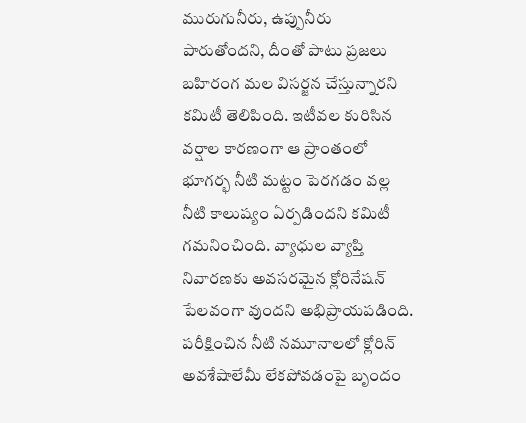మురుగునీరు, ఉప్పునీరు పారుతోందని, దీంతో పాటు ప్రజలు బహిరంగ మల విసర్జన చేస్తున్నారని కమిటీ తెలిపింది. ఇటీవల కురిసిన వర్షాల కారణంగా ఆ ప్రాంతంలో భూగర్భ నీటి మట్టం పెరగడం వల్ల నీటి కాలుష్యం ఏర్పడిందని కమిటీ గమనించింది. వ్యాధుల వ్యాప్తి నివారణకు అవసరమైన క్లోరినేషన్ పేలవంగా వుందని అభిప్రాయపడింది. పరీక్షించిన నీటి నమూనాలలో క్లోరిన్ అవశేషాలేమీ లేకపోవడంపై బృందం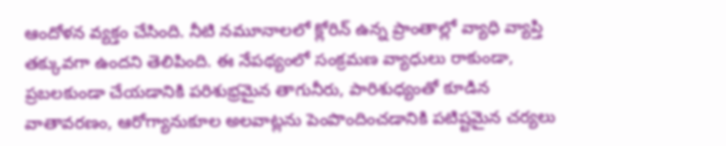ఆందోళన వ్యక్తం చేసింది. నీటి నమూనాలలో క్లోరిన్ ఉన్న ప్రాంతాల్లో వ్యాధి వ్యాప్తి తక్కువగా ఉందని తెలిపింది. ఈ నేపథ్యంలో సంక్రమణ వ్యాధులు రాకుండా, ప్రబలకుండా చేయడానికి పరిశుభ్రమైన తాగునీరు, పారిశుధ్యంతో కూడిన వాతావరణం, ఆరోగ్యానుకూల అలవాట్లను పెంపొందించడానికి పటిష్టమైన చర్యలు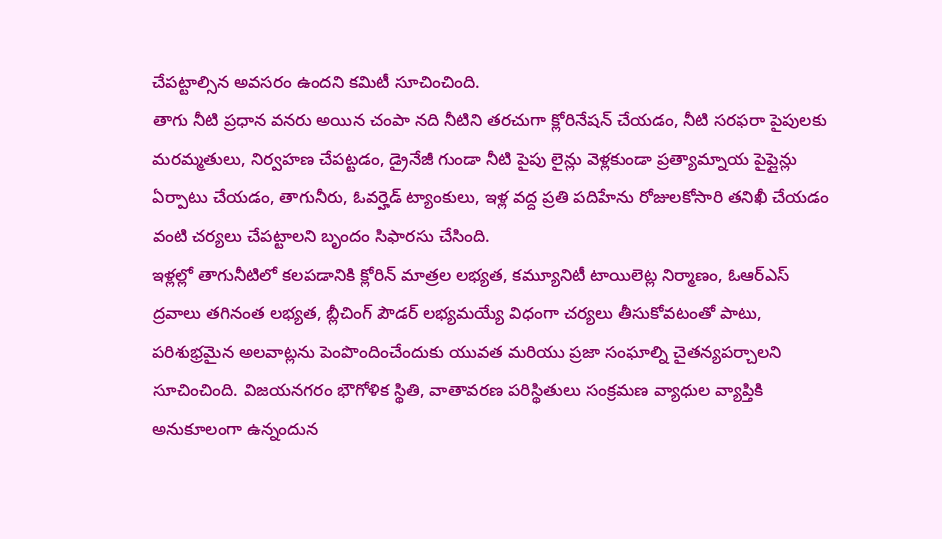చేపట్టాల్సిన అవసరం ఉందని కమిటీ సూచించింది.
తాగు నీటి ప్రధాన వనరు అయిన చంపా నది నీటిని తరచుగా క్లోరినేషన్ చేయడం, నీటి సరఫరా పైపులకు మరమ్మతులు, నిర్వహణ చేపట్టడం, డ్రైనేజీ గుండా నీటి పైపు లైన్లు వెళ్లకుండా ప్రత్యామ్నాయ పైప్లైన్లు ఏర్పాటు చేయడం, తాగునీరు, ఓవర్హెడ్ ట్యాంకులు, ఇళ్ల వద్ద ప్రతి పదిహేను రోజులకోసారి తనిఖీ చేయడం వంటి చర్యలు చేపట్టాలని బృందం సిఫారసు చేసింది.
ఇళ్లల్లో తాగునీటిలో కలపడానికి క్లోరిన్ మాత్రల లభ్యత, కమ్యూనిటీ టాయిలెట్ల నిర్మాణం, ఓఆర్ఎస్ ద్రవాలు తగినంత లభ్యత, బ్లీచింగ్ పౌడర్ లభ్యమయ్యే విధంగా చర్యలు తీసుకోవటంతో పాటు, పరిశుభ్రమైన అలవాట్లను పెంపొందించేందుకు యువత మరియు ప్రజా సంఘాల్ని చైతన్యపర్చాలని సూచించింది. విజయనగరం భౌగోళిక స్థితి, వాతావరణ పరిస్థితులు సంక్రమణ వ్యాధుల వ్యాప్తికి అనుకూలంగా ఉన్నందున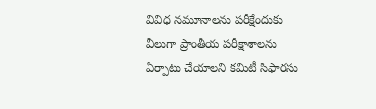వివిధ నమూనాలను పరీక్షేందుకు వీలుగా ప్రాంతీయ పరీక్షాశాలను ఏర్పాటు చేయాలని కమిటీ సిఫారసు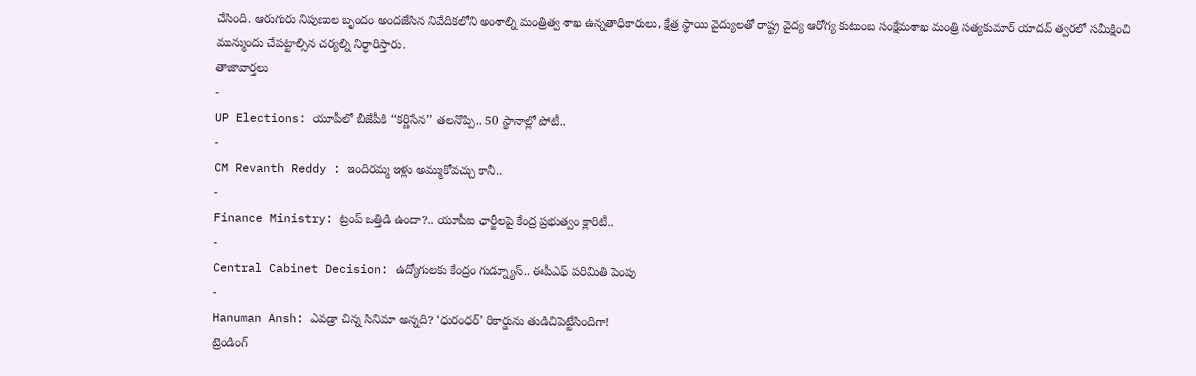చేసింది. ఆరుగురు నిపుణుల బృందం అందజేసిన నివేదికలోని అంశాల్ని మంత్రిత్వ శాఖ ఉన్నతాధికారులు, క్షేత్ర స్థాయి వైద్యులతో రాష్ట్ర వైద్య ఆరోగ్య కుటుంబ సంక్షేమశాఖ మంత్రి సత్యకుమార్ యాదవ్ త్వరలో సమీక్షించి మున్ముందు చేపట్టాల్సిన చర్యల్ని నిర్ధారిస్తారు.
తాజావార్తలు
-
UP Elections: యూపీలో బీజేపీకి ‘‘కర్ణిసేన’’ తలనొప్పి.. 50 స్థానాల్లో పోటీ..
-
CM Revanth Reddy : ఇందిరమ్మ ఇళ్లు అమ్ముకోవచ్చు కానీ..
-
Finance Ministry: ట్రంప్ ఒత్తిడి ఉందా?.. యూపీఐ ఛార్జీలపై కేంద్ర ప్రభుత్వం క్లారిటీ..
-
Central Cabinet Decision: ఉద్యోగులకు కేంద్రం గుడ్న్యూస్.. ఈపీఎఫ్ పరిమితి పెంపు
-
Hanuman Ansh: ఎవడ్రా చిన్న సినిమా అన్నది? ‘ధురంధర్’ రికార్డును తుడిచిపెట్టేసిందిగా!
ట్రెండింగ్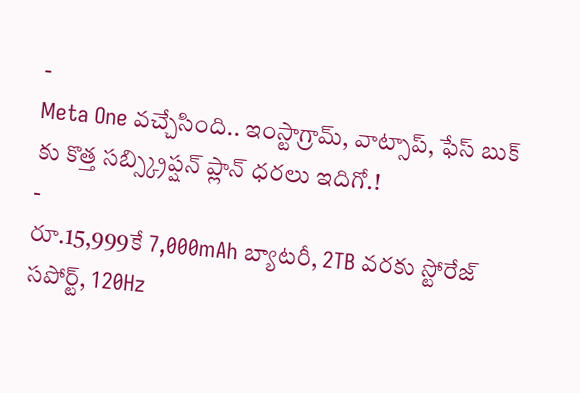-
Meta One వచ్చేసింది.. ఇంస్టాగ్రామ్, వాట్సాప్, ఫేస్ బుక్ కు కొత్త సబ్స్క్రిప్షన్ ప్లాన్ ధరలు ఇదిగో.!
-
రూ.15,999కే 7,000mAh బ్యాటరీ, 2TB వరకు స్టోరేజ్ సపోర్ట్, 120Hz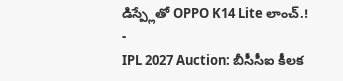డిస్ప్లేతో OPPO K14 Lite లాంచ్.!
-
IPL 2027 Auction: బీసీసీఐ కీలక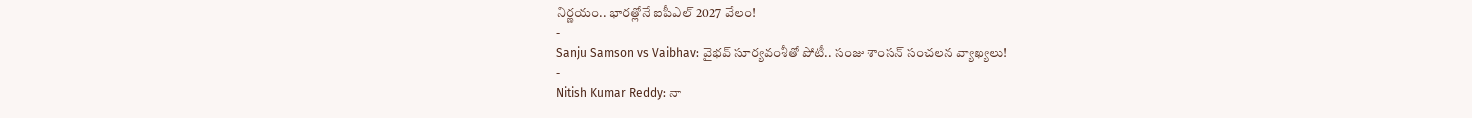నిర్ణయం.. భారత్లోనే ఐపీఎల్ 2027 వేలం!
-
Sanju Samson vs Vaibhav: వైభవ్ సూర్యవంశీతో పోటీ.. సంజు శాంసన్ సంచలన వ్యాఖ్యలు!
-
Nitish Kumar Reddy: నా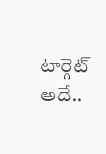టార్గెట్ అదే..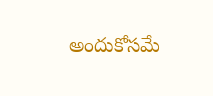అందుకోసమే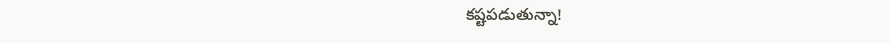కష్టపడుతున్నా!